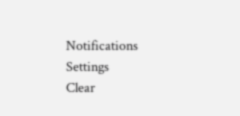Notifications
Settings
Clear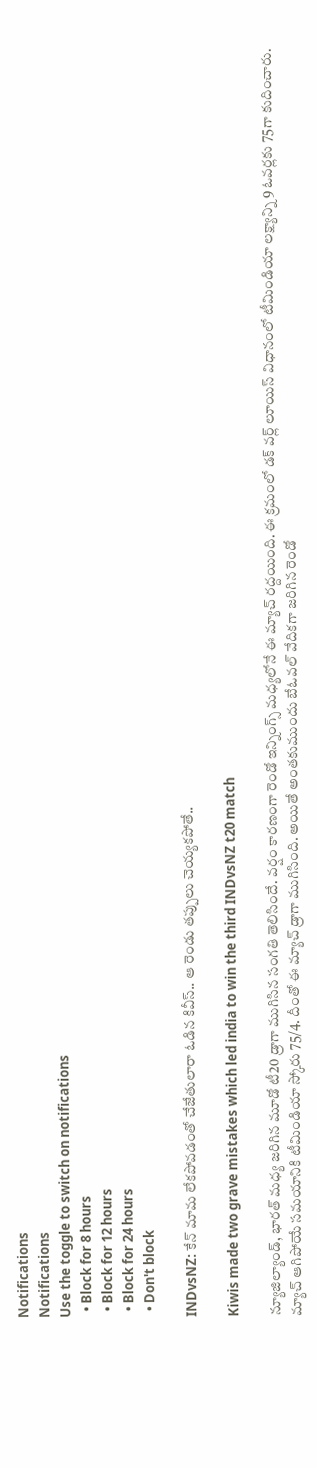Notifications
Notifications
Use the toggle to switch on notifications
  • Block for 8 hours
  • Block for 12 hours
  • Block for 24 hours
  • Don't block

INDvsNZ: కేన్ మామ లేకపోవడంతో చేజేతులారా ఓడిన కివీస్.. ఆ రెండు తప్పులు చెయ్యకపోతే..

Kiwis made two grave mistakes which led india to win the third INDvsNZ t20 match

న్యూజిల్యాండ్, భారత్ మధ్య జరిగిన మూడో టీ20 డ్రాగా ముగిసిన సంగతి తెలిసిందే. వర్షం కారణంగా రెండో ఇన్నింగ్స్ మధ్యలోనే ఈ మ్యాచ్ రద్దయింది. ఈ క్రమంలో డక్ వర్ల్ లూయిస్ విధానంలో టీమిండియా లక్ష్యాన్ని 9 ఓవర్లకు 75గా కుదించారు. మ్యాచ్ ఆగిపోయే సమయానికి టీమిండియా స్కోరు 75/4. దీంతో ఈ మ్యాచ్ డ్రాగా ముగిసింది. అయితే అంతకుముందు బేఓవల్ వేదికగా జరిగిన రెండో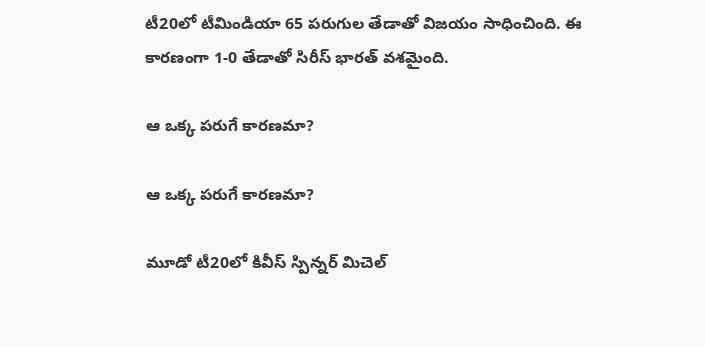టీ20లో టీమిండియా 65 పరుగుల తేడాతో విజయం సాధించింది. ఈ కారణంగా 1-0 తేడాతో సిరీస్ భారత్ వశమైంది.

ఆ ఒక్క పరుగే కారణమా?

ఆ ఒక్క పరుగే కారణమా?

మూడో టీ20లో కివీస్ స్పిన్నర్ మిచెల్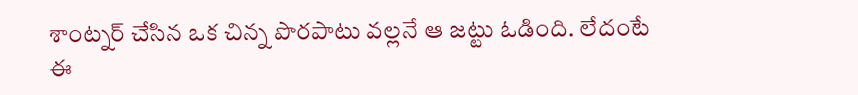శాంట్నర్ చేసిన ఒక చిన్న పొరపాటు వల్లనే ఆ జట్టు ఓడింది. లేదంటే ఈ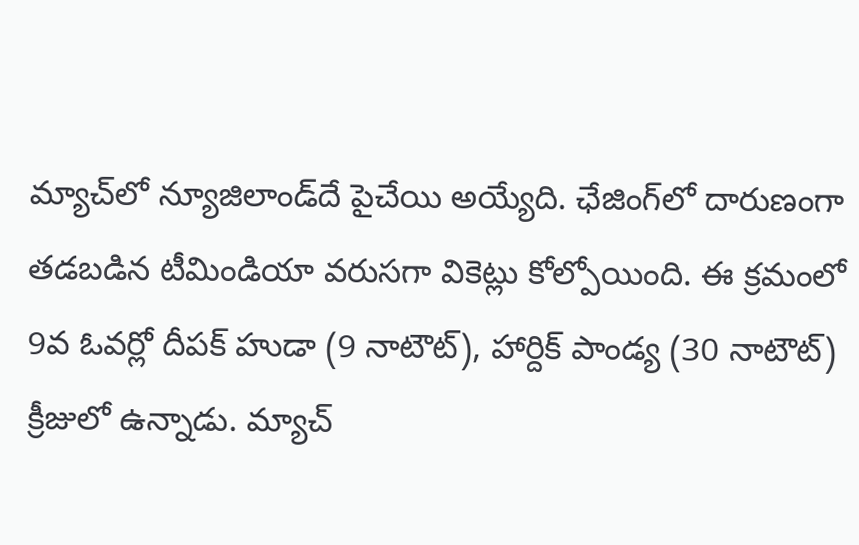మ్యాచ్‌లో న్యూజిలాండ్‌దే పైచేయి అయ్యేది. ఛేజింగ్‌లో దారుణంగా తడబడిన టీమిండియా వరుసగా వికెట్లు కోల్పోయింది. ఈ క్రమంలో 9వ ఓవర్లో దీపక్ హుడా (9 నాటౌట్), హార్దిక్ పాండ్య (30 నాటౌట్) క్రీజులో ఉన్నాడు. మ్యాచ్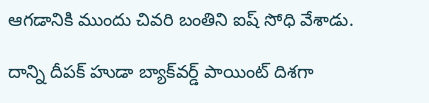ఆగడానికి ముందు చివరి బంతిని ఐష్ సోధి వేశాడు.

దాన్ని దీపక్ హుడా బ్యాక్‌వర్డ్ పాయింట్ దిశగా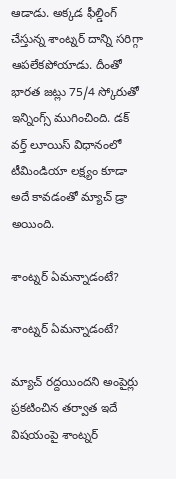ఆడాడు. అక్కడ ఫీల్డింగ్ చేస్తున్న శాంట్నర్ దాన్ని సరిగ్గా ఆపలేకపోయాడు. దీంతో భారత జట్లు 75/4 స్కోరుతో ఇన్నింగ్స్ ముగించింది. డక్ వర్త్ లూయిస్ విధానంలో టీమిండియా లక్ష్యం కూడా అదే కావడంతో మ్యాచ్ డ్రా అయింది.

శాంట్నర్ ఏమన్నాడంటే?

శాంట్నర్ ఏమన్నాడంటే?

మ్యాచ్ రద్దయిందని అంపైర్లు ప్రకటించిన తర్వాత ఇదే విషయంపై శాంట్నర్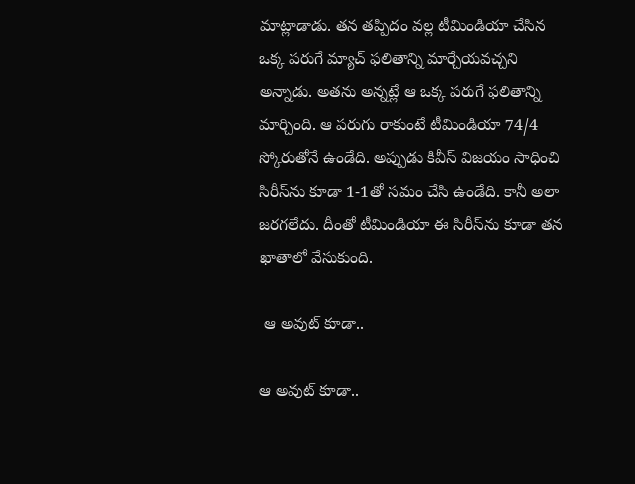మాట్లాడాడు. తన తప్పిదం వల్ల టీమిండియా చేసిన ఒక్క పరుగే మ్యాచ్‌ ఫలితాన్ని మార్చేయవచ్చని అన్నాడు. అతను అన్నట్లే ఆ ఒక్క పరుగే ఫలితాన్ని మార్చింది. ఆ పరుగు రాకుంటే టీమిండియా 74/4 స్కోరుతోనే ఉండేది. అప్పుడు కివీస్ విజయం సాధించి సిరీస్‌ను కూడా 1-1తో సమం చేసి ఉండేది. కానీ అలా జరగలేదు. దీంతో టీమిండియా ఈ సిరీస్‌ను కూడా తన ఖాతాలో వేసుకుంది.

 ఆ అవుట్ కూడా..

ఆ అవుట్ కూడా..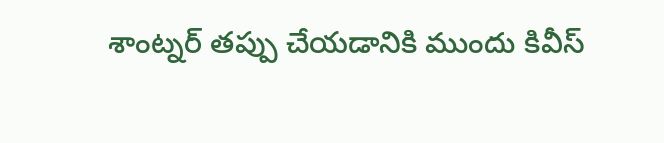శాంట్నర్ తప్పు చేయడానికి ముందు కివీస్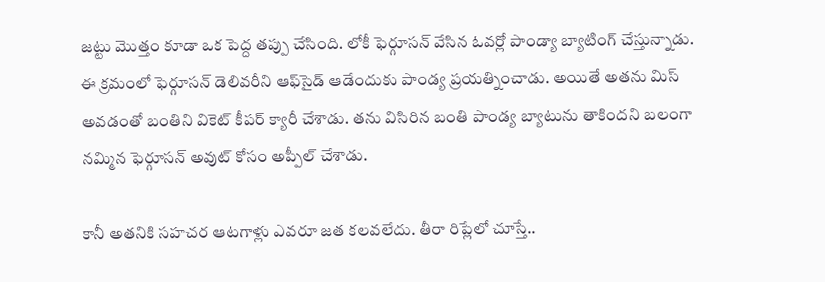జట్టు మొత్తం కూడా ఒక పెద్ద తప్పు చేసింది. లోకీ ఫెర్గూసన్ వేసిన ఓవర్లో పాండ్యా బ్యాటింగ్ చేస్తున్నాడు. ఈ క్రమంలో ఫెర్గూసన్ డెలివరీని ఆఫ్‌సైడ్ ఆడేందుకు పాండ్య ప్రయత్నించాడు. అయితే అతను మిస్ అవడంతో బంతిని వికెట్ కీపర్ క్యారీ చేశాడు. తను విసిరిన బంతి పాండ్య బ్యాటును తాకిందని బలంగా నమ్మిన ఫెర్గూసన్ అవుట్ కోసం అప్పీల్ చేశాడు.

కానీ అతనికి సహచర ఆటగాళ్లు ఎవరూ జత కలవలేదు. తీరా రిప్లేలో చూస్తే..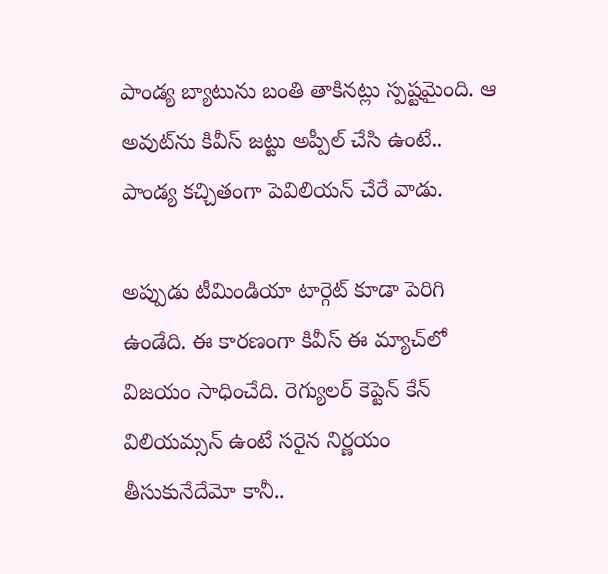పాండ్య బ్యాటును బంతి తాకినట్లు స్పష్టమైంది. ఆ అవుట్‌ను కివీస్ జట్టు అప్పీల్ చేసి ఉంటే.. పాండ్య కచ్చితంగా పెవిలియన్ చేరే వాడు.

అప్పుడు టీమిండియా టార్గెట్ కూడా పెరిగి ఉండేది. ఈ కారణంగా కివీస్ ఈ మ్యాచ్‌లో విజయం సాధించేది. రెగ్యులర్ కెప్టెన్ కేన్ విలియమ్సన్ ఉంటే సరైన నిర్ణయం తీసుకునేదేమో కానీ..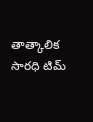తాత్కాలిక సారధి టిమ్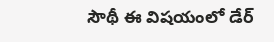సౌథీ ఈ విషయంలో డేర్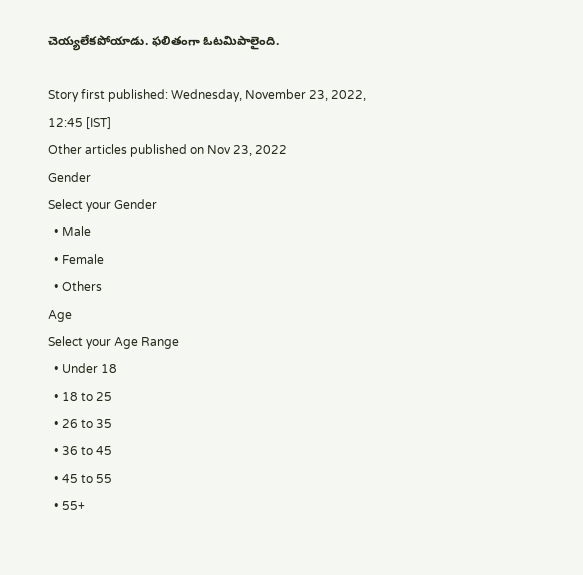చెయ్యలేకపోయాడు. ఫలితంగా ఓటమిపాలైంది.

Story first published: Wednesday, November 23, 2022, 12:45 [IST]
Other articles published on Nov 23, 2022
Gender
Select your Gender
  • Male
  • Female
  • Others
Age
Select your Age Range
  • Under 18
  • 18 to 25
  • 26 to 35
  • 36 to 45
  • 45 to 55
  • 55+